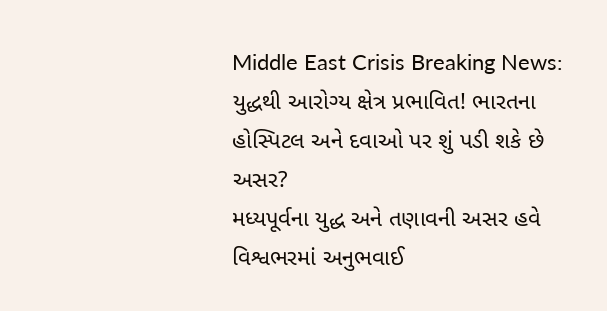Middle East Crisis Breaking News: યુદ્ધથી આરોગ્ય ક્ષેત્ર પ્રભાવિત! ભારતના હોસ્પિટલ અને દવાઓ પર શું પડી શકે છે અસર?
મધ્યપૂર્વના યુદ્ધ અને તણાવની અસર હવે વિશ્વભરમાં અનુભવાઈ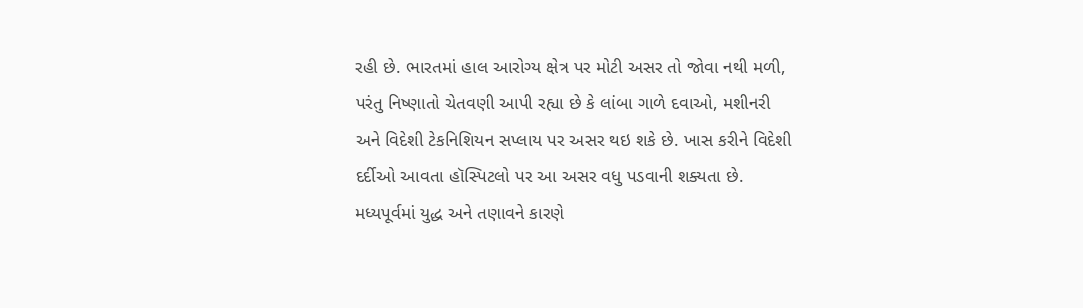રહી છે. ભારતમાં હાલ આરોગ્ય ક્ષેત્ર પર મોટી અસર તો જોવા નથી મળી, પરંતુ નિષ્ણાતો ચેતવણી આપી રહ્યા છે કે લાંબા ગાળે દવાઓ, મશીનરી અને વિદેશી ટેકનિશિયન સપ્લાય પર અસર થઇ શકે છે. ખાસ કરીને વિદેશી દર્દીઓ આવતા હૉસ્પિટલો પર આ અસર વધુ પડવાની શક્યતા છે.
મધ્યપૂર્વમાં યુદ્ધ અને તણાવને કારણે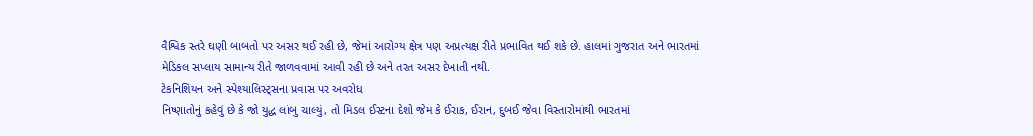વૈશ્વિક સ્તરે ઘણી બાબતો પર અસર થઈ રહી છે, જેમાં આરોગ્ય ક્ષેત્ર પણ અપ્રત્યક્ષ રીતે પ્રભાવિત થઈ શકે છે. હાલમાં ગુજરાત અને ભારતમાં મેડિકલ સપ્લાય સામાન્ય રીતે જાળવવામાં આવી રહી છે અને તરત અસર દેખાતી નથી.
ટેકનિશિયન અને સ્પેશ્યાલિસ્ટ્સના પ્રવાસ પર અવરોધ
નિષ્ણાતોનું કહેવું છે કે જો યુદ્ધ લાંબુ ચાલ્યું, તો મિડલ ઈસ્ટના દેશો જેમ કે ઈરાક, ઈરાન, દુબઈ જેવા વિસ્તારોમાંથી ભારતમાં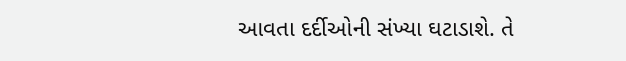આવતા દર્દીઓની સંખ્યા ઘટાડાશે. તે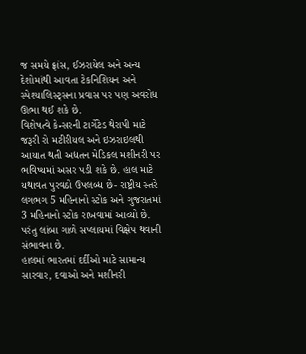જ સમયે ફ્રાંસ, ઈઝરાયેલ અને અન્ય દેશોમાંથી આવતા ટેકનિશિયન અને સ્પેશ્યાલિસ્ટ્સના પ્રવાસ પર પણ અવરોધ ઊભા થઈ શકે છે.
વિશેષત્વે કેન્સરની ટાર્ગેટેડ થેરાપી માટે જરૂરી રો મટીરીયલ અને ઇઝરાઇલથી આયાત થતી અદ્યતન મેડિકલ મશીનરી પર ભવિષ્યમાં અસર પડી શકે છે. હાલ માટે યથાવત પુરવઠો ઉપલબ્ધ છે- રાષ્ટ્રીય સ્તરે લગભગ 5 મહિનાનો સ્ટોક અને ગુજરાતમાં 3 મહિનાનો સ્ટોક રાખવામાં આવ્યો છે. પરંતુ લાંબા ગાળે સપ્લાયમાં વિક્ષેપ થવાની સંભાવના છે.
હાલમાં ભારતમાં દર્દીઓ માટે સામાન્ય સારવાર, દવાઓ અને મશીનરી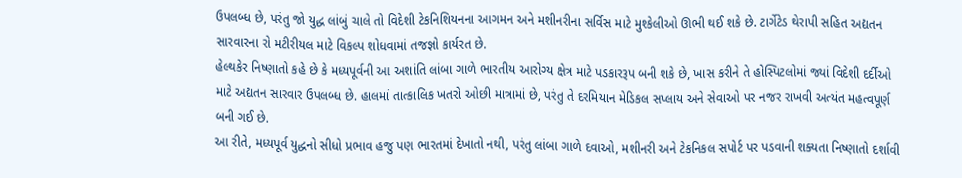ઉપલબ્ધ છે, પરંતુ જો યુદ્ધ લાંબું ચાલે તો વિદેશી ટેકનિશિયનના આગમન અને મશીનરીના સર્વિસ માટે મુશ્કેલીઓ ઊભી થઈ શકે છે. ટાર્ગેટેડ થેરાપી સહિત અદ્યતન સારવારના રો મટીરીયલ માટે વિકલ્પ શોધવામાં તજજ્ઞો કાર્યરત છે.
હેલ્થકેર નિષ્ણાતો કહે છે કે મધ્યપૂર્વની આ અશાંતિ લાંબા ગાળે ભારતીય આરોગ્ય ક્ષેત્ર માટે પડકારરૂપ બની શકે છે, ખાસ કરીને તે હોસ્પિટલોમાં જ્યાં વિદેશી દર્દીઓ માટે અદ્યતન સારવાર ઉપલબ્ધ છે. હાલમાં તાત્કાલિક ખતરો ઓછી માત્રામાં છે, પરંતુ તે દરમિયાન મેડિકલ સપ્લાય અને સેવાઓ પર નજર રાખવી અત્યંત મહત્વપૂર્ણ બની ગઈ છે.
આ રીતે, મધ્યપૂર્વ યુદ્ધનો સીધો પ્રભાવ હજુ પણ ભારતમાં દેખાતો નથી, પરંતુ લાંબા ગાળે દવાઓ, મશીનરી અને ટેકનિકલ સપોર્ટ પર પડવાની શક્યતા નિષ્ણાતો દર્શાવી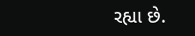રહ્યા છે.